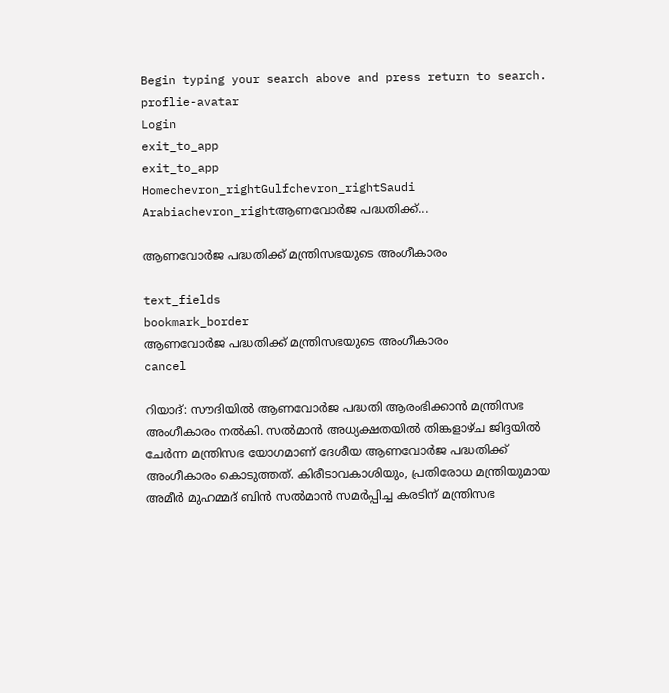Begin typing your search above and press return to search.
proflie-avatar
Login
exit_to_app
exit_to_app
Homechevron_rightGulfchevron_rightSaudi Arabiachevron_rightആണവോർജ പദ്ധതിക്ക്...

ആണവോർജ പദ്ധതിക്ക് മന്ത്രിസഭയുടെ അംഗീകാരം

text_fields
bookmark_border
ആണവോർജ പദ്ധതിക്ക് മന്ത്രിസഭയുടെ അംഗീകാരം
cancel

റിയാദ്: സൗദിയില്‍ ആണവോർജ പദ്ധതി ആരംഭിക്കാന്‍ മന്ത്രിസഭ അംഗീകാരം നല്‍കി. സല്‍മാന്‍ അധ്യക്ഷതയില്‍ തിങ്കളാഴ്ച ജിദ്ദയിൽ ചേര്‍ന്ന മന്ത്രിസഭ യോഗമാണ് ദേശീയ ആണവോർജ പദ്ധതിക്ക് അംഗീകാരം കൊടുത്തത്. കിരീടാവകാശിയും, പ്രതിരോധ മന്ത്രിയുമായ അമീര്‍ മുഹമ്മദ് ബിന്‍ സല്‍മാന്‍ സമര്‍പ്പിച്ച കരടിന് മന്ത്രിസഭ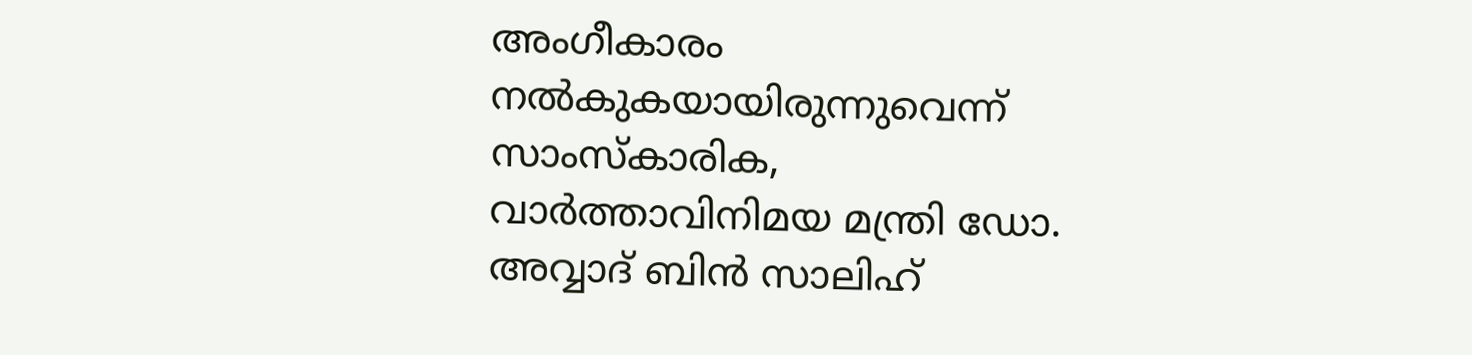അംഗീകാരം നല്‍കുകയായിരുന്നുവെന്ന് സാംസ്കാരിക, വാര്‍ത്താവിനിമയ മന്ത്രി ഡോ. അവ്വാദ് ബിന്‍ സാലിഹ്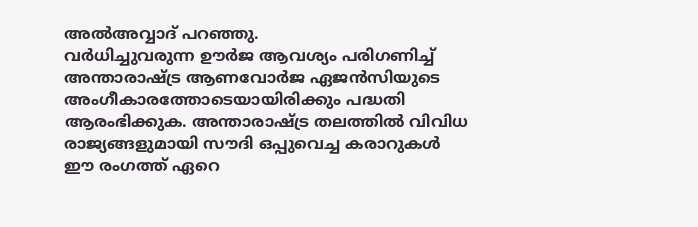അല്‍അവ്വാദ് പറഞ്ഞു.
വര്‍ധിച്ചുവരുന്ന ഊർജ ആവശ്യം പരിഗണിച്ച് അന്താരാഷ്ട്ര ആണവോർജ ഏജന്‍സിയുടെ അംഗീകാരത്തോടെയായിരിക്കും പദ്ധതി ആരംഭിക്കുക. അന്താരാഷ്ട്ര തലത്തില്‍ വിവിധ രാജ്യങ്ങളുമായി സൗദി ഒപ്പുവെച്ച കരാറുകള്‍ ഈ രംഗത്ത് ഏറെ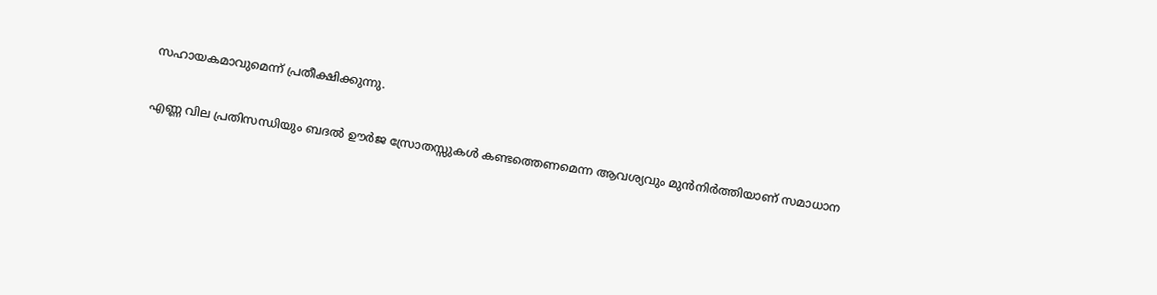സഹായകമാവുമെന്ന് പ്രതീക്ഷിക്കുന്നു.

എണ്ണ വില പ്രതിസന്ധിയും ബദൽ ഊർജ സ്രോതസ്സുകള്‍ കണ്ടത്തെണമെന്ന ആവശ്യവും മുന്‍നിര്‍ത്തിയാണ് സമാധാന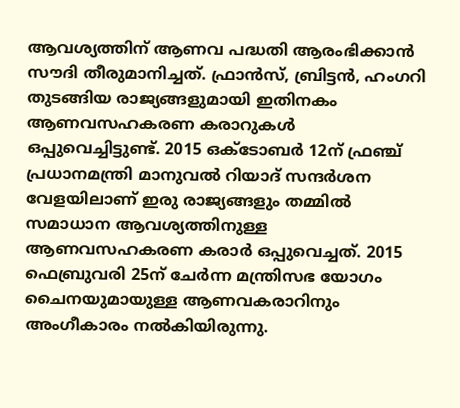ആവശ്യത്തിന് ആണവ പദ്ധതി ആരംഭിക്കാന്‍ സൗദി തീരുമാനിച്ചത്. ഫ്രാന്‍സ്, ബ്രിട്ടന്‍, ഹംഗറി തുടങ്ങിയ രാജ്യങ്ങളുമായി ഇതിനകം ആണവസഹകരണ കരാറുകൾ ഒപ്പുവെച്ചിട്ടുണ്ട്. 2015 ഒക്ടോബര്‍ 12ന് ഫ്രഞ്ച് പ്രധാനമന്ത്രി മാനുവല്‍ റിയാദ് സന്ദര്‍ശന വേളയിലാണ് ഇരു രാജ്യങ്ങളും തമ്മില്‍ സമാധാന ആവശ്യത്തിനുള്ള ആണവസഹകരണ കരാര്‍ ഒപ്പുവെച്ചത്. 2015 ഫെബ്രുവരി 25ന് ചേര്‍ന്ന മന്ത്രിസഭ യോഗം ചൈനയുമായുള്ള ആണവകരാറിനും അംഗീകാരം നല്‍കിയിരുന്നു.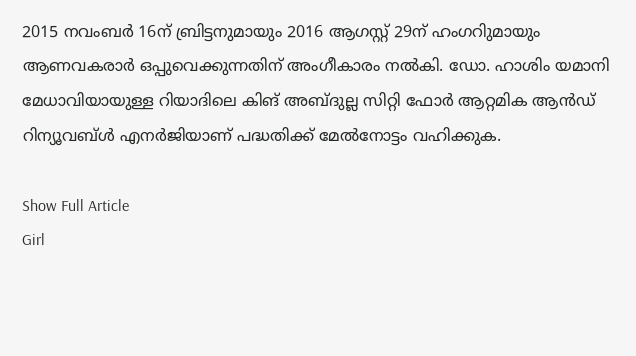2015 നവംബര്‍ 16ന് ബ്രിട്ടനുമായും 2016 ആഗസ്റ്റ് 29ന് ഹംഗറിുമായും ആണവകരാര്‍ ഒപ്പുവെക്കുന്നതിന് അംഗീകാരം നൽകി. ഡോ. ഹാശിം യമാനി മേധാവിയായുള്ള റിയാദിലെ കിങ് അബ്ദുല്ല സിറ്റി ഫോർ ആറ്റമിക ആൻഡ് റിന്യൂവബ്ൾ എനർജിയാണ് പദ്ധതിക്ക് മേല്‍നോട്ടം വഹിക്കുക.

Show Full Article
Girl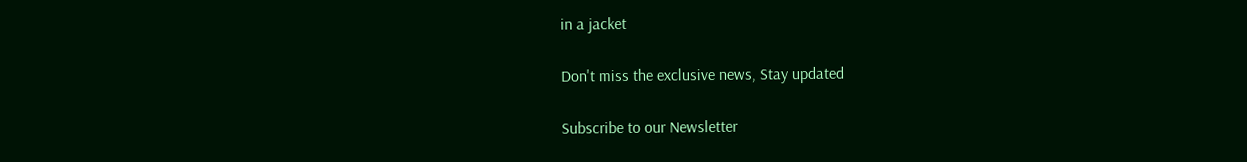in a jacket

Don't miss the exclusive news, Stay updated

Subscribe to our Newsletter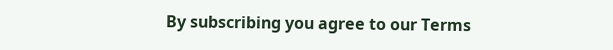By subscribing you agree to our Terms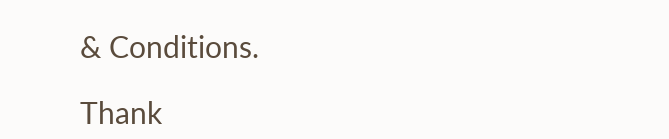& Conditions.

Thank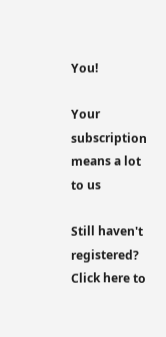You!

Your subscription means a lot to us

Still haven't registered? Click here to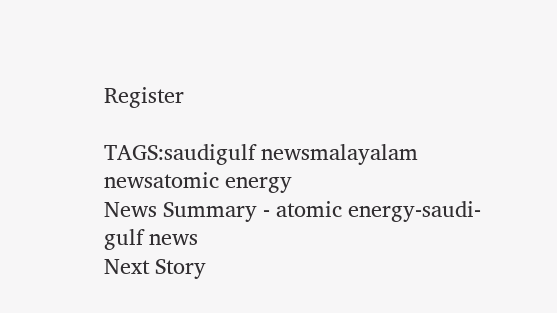Register

TAGS:saudigulf newsmalayalam newsatomic energy
News Summary - atomic energy-saudi-gulf news
Next Story